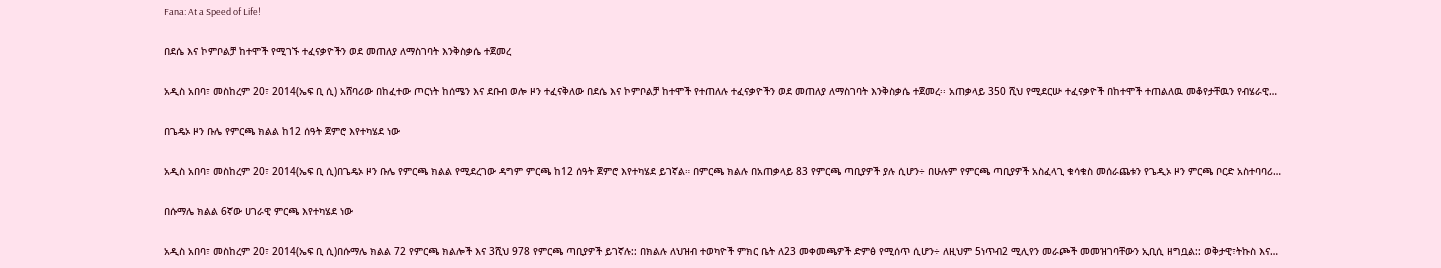Fana: At a Speed of Life!

በደሴ እና ኮምቦልቻ ከተሞች የሚገኙ ተፈናቃዮችን ወደ መጠለያ ለማስገባት እንቅስቃሴ ተጀመረ

አዲስ አበባ፣ መስከረም 20፣ 2014(ኤፍ ቢ ሲ) አሸባሪው በከፈተው ጦርነት ከሰሜን እና ደቡብ ወሎ ዞን ተፈናቅለው በደሴ እና ኮምቦልቻ ከተሞች የተጠለሉ ተፈናቃዮችን ወደ መጠለያ ለማስገባት እንቅስቃሴ ተጀመረ፡፡ አጠቃላይ 350 ሺህ የሚደርሡ ተፈናቃዮች በከተሞች ተጠልለዉ መቆየታቸዉን የብሄራዊ…

በጌዴኦ ዞን ቡሌ የምርጫ ክልል ከ12 ሰዓት ጀምሮ እየተካሄደ ነው

አዲስ አበባ፣ መስከረም 20፣ 2014(ኤፍ ቢ ሲ)በጌዴኦ ዞን ቡሌ የምርጫ ክልል የሚደረገው ዳግም ምርጫ ከ12 ሰዓት ጀምሮ እየተካሄደ ይገኛል። በምርጫ ክልሉ በአጠቃላይ 83 የምርጫ ጣቢያዎች ያሉ ሲሆን÷ በሁሉም የምርጫ ጣቢያዎች አስፈላጊ ቁሳቁስ መሰራጨቱን የጌዲኦ ዞን ምርጫ ቦርድ አስተባባሪ…

በሱማሌ ክልል 6ኛው ሀገራዊ ምርጫ እየተካሄደ ነው

አዲስ አበባ፣ መስከረም 20፣ 2014(ኤፍ ቢ ሲ)በሱማሌ ክልል 72 የምርጫ ክልሎች እና 3ሺህ 978 የምርጫ ጣቢያዎች ይገኛሉ:: በክልሉ ለህዝብ ተወካዮች ምክር ቤት ለ23 መቀመጫዎች ድምፅ የሚሰጥ ሲሆን÷ ለዚህም 5ነጥብ2 ሚሊየን መራጮች መመዝገባቸውን ኢቢሲ ዘግቧል:: ወቅታዊ፣ትኩስ እና…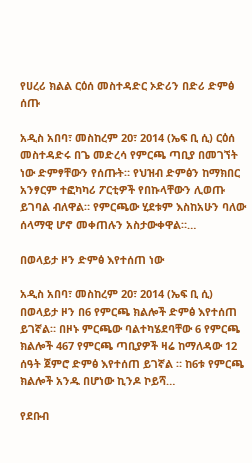የሀረሪ ክልል ርዕሰ መስተዳድር ኦድሪን በድሪ ድምፅ ሰጡ

አዲስ አበባ፣ መስከረም 20፣ 2014 (ኤፍ ቢ ሲ) ርዕሰ መስተዳድሩ በጌ መድረሳ የምርጫ ጣቢያ በመገኘት ነው ድምፃቸውን የሰጡት። የህዝብ ድምፅን ከማክበር አንፃርም ተፎካካሪ ፖርቲዎች የበኩላቸውን ሊወጡ ይገባል ብለዋል። የምርጫው ሂደቱም እስከአሁን ባለው ሰላማዊ ሆኖ መቀጠሉን አስታውቀዋል።…

በወላይታ ዞን ድምፅ እየተሰጠ ነው

አዲስ አበባ፣ መስከረም 20፣ 2014 (ኤፍ ቢ ሲ) በወላይታ ዞን በ6 የምርጫ ክልሎች ድምፅ እየተሰጠ ይገኛል። በዞኑ ምርጫው ባልተካሄደባቸው 6 የምርጫ ክልሎች 467 የምርጫ ጣቢያዎች ዛሬ ከማለዳው 12 ሰዓት ጀምሮ ድምፅ እየተሰጠ ይገኛል ። ከ6ቱ የምርጫ ክልሎች አንዱ በሆነው ኪንዶ ኮይሻ…

የደቡብ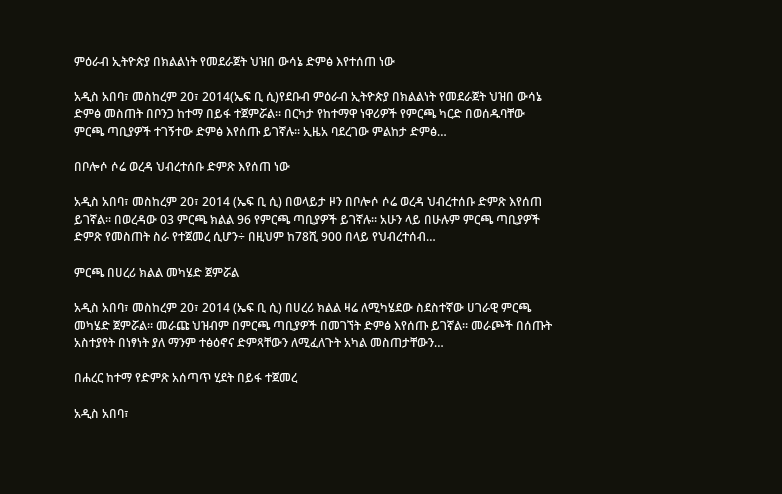ምዕራብ ኢትዮጵያ በክልልነት የመደራጀት ህዝበ ውሳኔ ድምፅ እየተሰጠ ነው

አዲስ አበባ፣ መስከረም 20፣ 2014(ኤፍ ቢ ሲ)የደቡብ ምዕራብ ኢትዮጵያ በክልልነት የመደራጀት ህዝበ ውሳኔ ድምፅ መስጠት በቦንጋ ከተማ በይፋ ተጀምሯል። በርካታ የከተማዋ ነዋሪዎች የምርጫ ካርድ በወሰዱባቸው ምርጫ ጣቢያዎች ተገኝተው ድምፅ እየሰጡ ይገኛሉ። ኢዜአ ባደረገው ምልከታ ድምፅ…

በቦሎሶ ሶሬ ወረዳ ህብረተሰቡ ድምጽ እየሰጠ ነው

አዲስ አበባ፣ መስከረም 20፣ 2014 (ኤፍ ቢ ሲ) በወላይታ ዞን በቦሎሶ ሶሬ ወረዳ ህብረተሰቡ ድምጽ እየሰጠ ይገኛል። በወረዳው 03 ምርጫ ክልል 96 የምርጫ ጣቢያዎች ይገኛሉ። አሁን ላይ በሁሉም ምርጫ ጣቢያዎች ድምጽ የመስጠት ስራ የተጀመረ ሲሆን÷ በዚህም ከ78ሺ 900 በላይ የህብረተሰብ…

ምርጫ በሀረሪ ክልል መካሄድ ጀምሯል

አዲስ አበባ፣ መስከረም 20፣ 2014 (ኤፍ ቢ ሲ) በሀረሪ ክልል ዛሬ ለሚካሄደው ስደስተኛው ሀገራዊ ምርጫ መካሄድ ጀምሯል። መራጩ ህዝብም በምርጫ ጣቢያዎች በመገኘት ድምፅ እየሰጡ ይገኛል። መራጮች በሰጡት አስተያየት በነፃነት ያለ ማንም ተፅዕኖና ድምጻቸውን ለሚፈለጉት አካል መስጠታቸውን…

በሐረር ከተማ የድምጽ አሰጣጥ ሂደት በይፋ ተጀመረ

አዲስ አበባ፣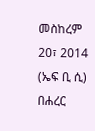መስከረም 20፣ 2014 (ኤፍ ቢ ሲ) በሐረር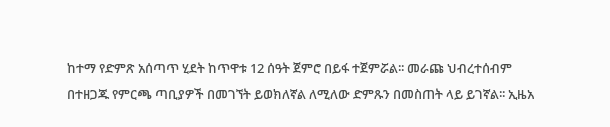ከተማ የድምጽ አሰጣጥ ሂደት ከጥዋቱ 12 ሰዓት ጀምሮ በይፋ ተጀምሯል፡፡ መራጩ ህብረተሰብም በተዘጋጁ የምርጫ ጣቢያዎች በመገኘት ይወክለኛል ለሚለው ድምጹን በመስጠት ላይ ይገኛል፡፡ ኢዜአ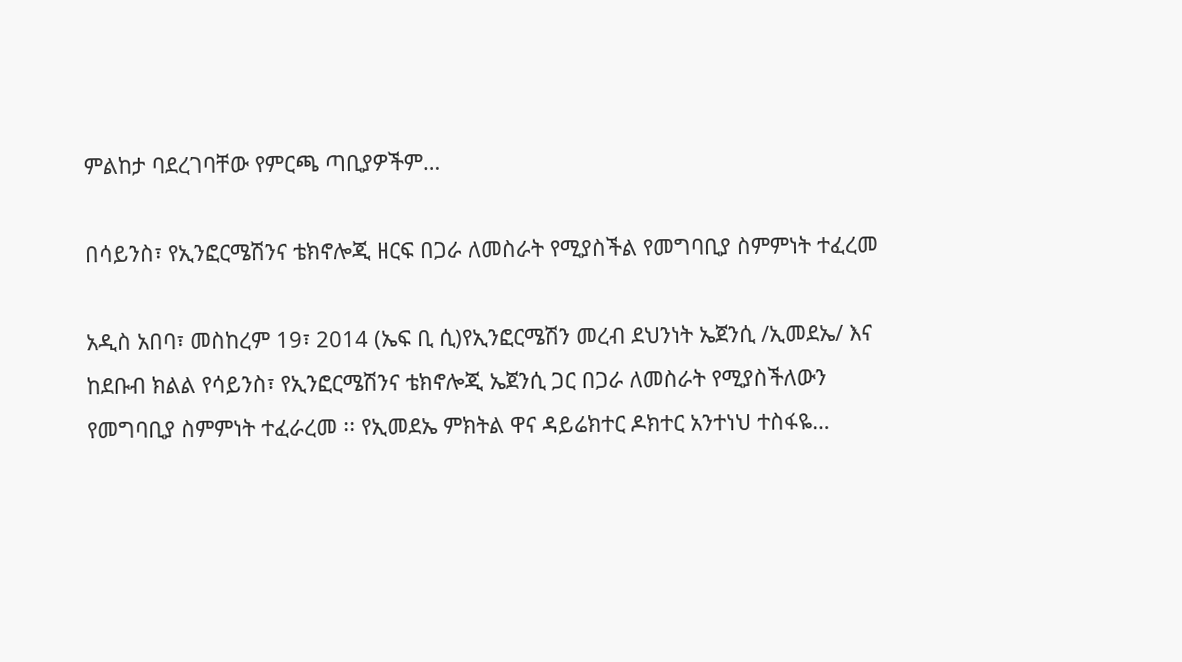ምልከታ ባደረገባቸው የምርጫ ጣቢያዎችም…

በሳይንስ፣ የኢንፎርሜሽንና ቴክኖሎጂ ዘርፍ በጋራ ለመስራት የሚያስችል የመግባቢያ ስምምነት ተፈረመ

አዲስ አበባ፣ መስከረም 19፣ 2014 (ኤፍ ቢ ሲ)የኢንፎርሜሽን መረብ ደህንነት ኤጀንሲ /ኢመደኤ/ እና ከደቡብ ክልል የሳይንስ፣ የኢንፎርሜሽንና ቴክኖሎጂ ኤጀንሲ ጋር በጋራ ለመስራት የሚያስችለውን የመግባቢያ ስምምነት ተፈራረመ ፡፡ የኢመደኤ ምክትል ዋና ዳይሬክተር ዶክተር አንተነህ ተስፋዬ…